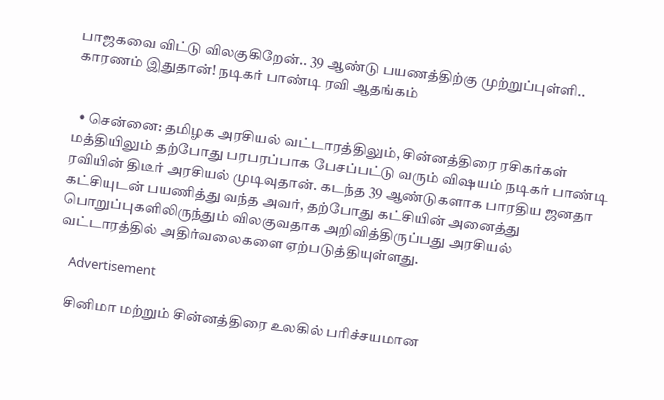பாஜகவை விட்டு விலகுகிறேன்.. 39 ஆண்டு பயணத்திற்கு முற்றுப்புள்ளி.. காரணம் இதுதான்! நடிகர் பாண்டி ரவி ஆதங்கம்


  • சென்னை: தமிழக அரசியல் வட்டாரத்திலும், சின்னத்திரை ரசிகர்கள் மத்தியிலும் தற்போது பரபரப்பாக பேசப்பட்டு வரும் விஷயம் நடிகர் பாண்டி ரவியின் திடீர் அரசியல் முடிவுதான். கடந்த 39 ஆண்டுகளாக பாரதிய ஜனதா கட்சியுடன் பயணித்து வந்த அவர், தற்போது கட்சியின் அனைத்து பொறுப்புகளிலிருந்தும் விலகுவதாக அறிவித்திருப்பது அரசியல் வட்டாரத்தில் அதிர்வலைகளை ஏற்படுத்தியுள்ளது.

    Advertisement

    சினிமா மற்றும் சின்னத்திரை உலகில் பரிச்சயமான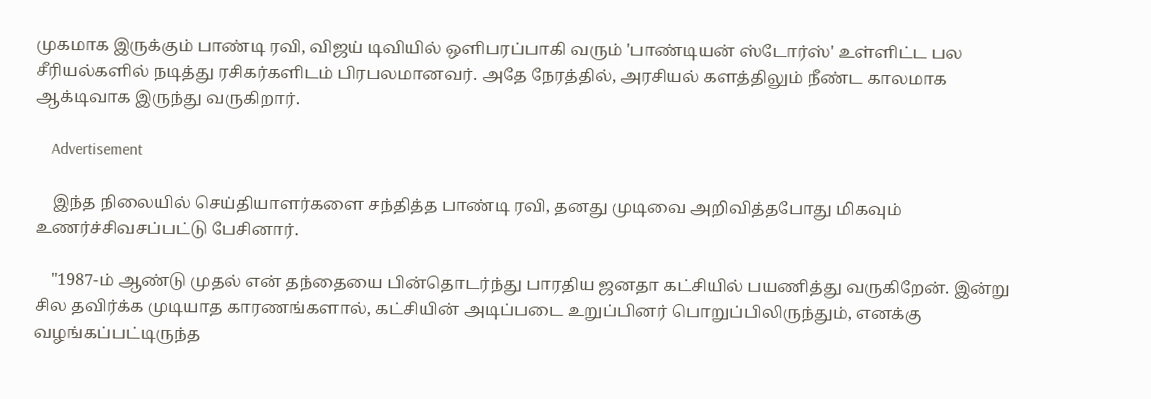முகமாக இருக்கும் பாண்டி ரவி, விஜய் டிவியில் ஒளிபரப்பாகி வரும் 'பாண்டியன் ஸ்டோர்ஸ்' உள்ளிட்ட பல சீரியல்களில் நடித்து ரசிகர்களிடம் பிரபலமானவர். அதே நேரத்தில், அரசியல் களத்திலும் நீண்ட காலமாக ஆக்டிவாக இருந்து வருகிறார்.

    Advertisement

    இந்த நிலையில் செய்தியாளர்களை சந்தித்த பாண்டி ரவி, தனது முடிவை அறிவித்தபோது மிகவும் உணர்ச்சிவசப்பட்டு பேசினார்.

    "1987-ம் ஆண்டு முதல் என் தந்தையை பின்தொடர்ந்து பாரதிய ஜனதா கட்சியில் பயணித்து வருகிறேன். இன்று சில தவிர்க்க முடியாத காரணங்களால், கட்சியின் அடிப்படை உறுப்பினர் பொறுப்பிலிருந்தும், எனக்கு வழங்கப்பட்டிருந்த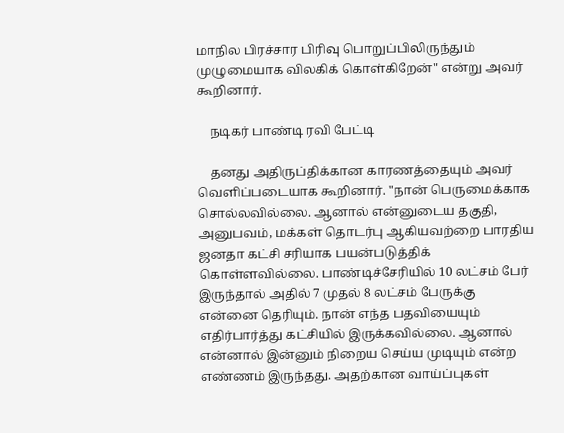மாநில பிரச்சார பிரிவு பொறுப்பிலிருந்தும் முழுமையாக விலகிக் கொள்கிறேன்" என்று அவர் கூறினார்.

    நடிகர் பாண்டி ரவி பேட்டி

    தனது அதிருப்திக்கான காரணத்தையும் அவர் வெளிப்படையாக கூறினார். "நான் பெருமைக்காக சொல்லவில்லை. ஆனால் என்னுடைய தகுதி, அனுபவம், மக்கள் தொடர்பு ஆகியவற்றை பாரதிய ஜனதா கட்சி சரியாக பயன்படுத்திக் கொள்ளவில்லை. பாண்டிச்சேரியில் 10 லட்சம் பேர் இருந்தால் அதில் 7 முதல் 8 லட்சம் பேருக்கு என்னை தெரியும். நான் எந்த பதவியையும் எதிர்பார்த்து கட்சியில் இருக்கவில்லை. ஆனால் என்னால் இன்னும் நிறைய செய்ய முடியும் என்ற எண்ணம் இருந்தது. அதற்கான வாய்ப்புகள்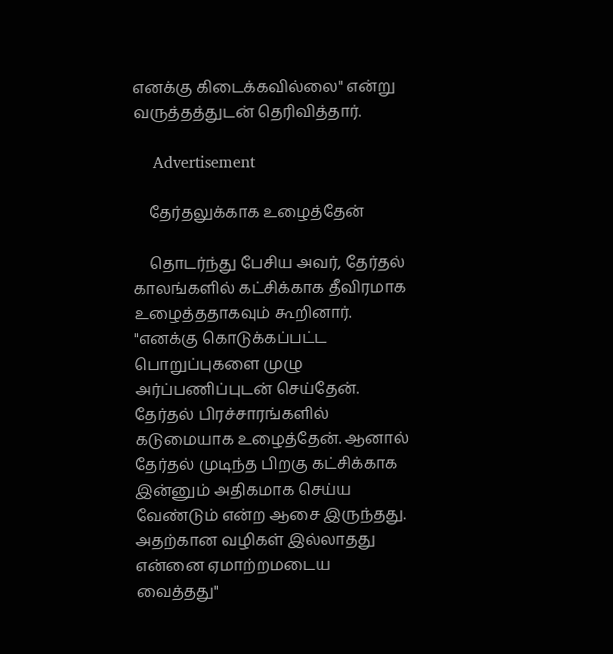எனக்கு கிடைக்கவில்லை" என்று வருத்தத்துடன் தெரிவித்தார்.

    Advertisement

    தேர்தலுக்காக உழைத்தேன்

    தொடர்ந்து பேசிய அவர், தேர்தல் காலங்களில் கட்சிக்காக தீவிரமாக உழைத்ததாகவும் கூறினார். "எனக்கு கொடுக்கப்பட்ட பொறுப்புகளை முழு அர்ப்பணிப்புடன் செய்தேன். தேர்தல் பிரச்சாரங்களில் கடுமையாக உழைத்தேன். ஆனால் தேர்தல் முடிந்த பிறகு கட்சிக்காக இன்னும் அதிகமாக செய்ய வேண்டும் என்ற ஆசை இருந்தது. அதற்கான வழிகள் இல்லாதது என்னை ஏமாற்றமடைய வைத்தது"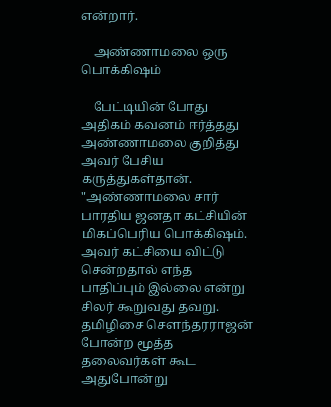என்றார்.

    அண்ணாமலை ஒரு பொக்கிஷம்

    பேட்டியின் போது அதிகம் கவனம் ஈர்த்தது அண்ணாமலை குறித்து அவர் பேசிய கருத்துகள்தான். "அண்ணாமலை சார் பாரதிய ஜனதா கட்சியின் மிகப்பெரிய பொக்கிஷம். அவர் கட்சியை விட்டு சென்றதால் எந்த பாதிப்பும் இல்லை என்று சிலர் கூறுவது தவறு. தமிழிசை சௌந்தரராஜன் போன்ற மூத்த தலைவர்கள் கூட அதுபோன்று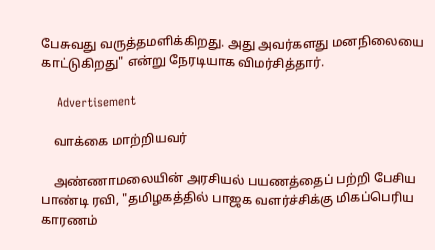பேசுவது வருத்தமளிக்கிறது. அது அவர்களது மனநிலையை காட்டுகிறது" என்று நேரடியாக விமர்சித்தார்.

    Advertisement

    வாக்கை மாற்றியவர்

    அண்ணாமலையின் அரசியல் பயணத்தைப் பற்றி பேசிய பாண்டி ரவி, "தமிழகத்தில் பாஜக வளர்ச்சிக்கு மிகப்பெரிய காரணம்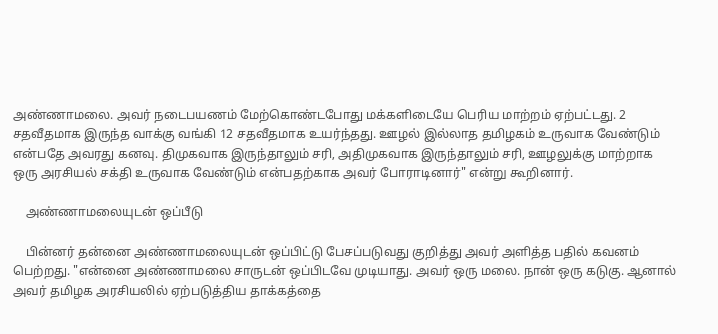அண்ணாமலை. அவர் நடைபயணம் மேற்கொண்டபோது மக்களிடையே பெரிய மாற்றம் ஏற்பட்டது. 2 சதவீதமாக இருந்த வாக்கு வங்கி 12 சதவீதமாக உயர்ந்தது. ஊழல் இல்லாத தமிழகம் உருவாக வேண்டும் என்பதே அவரது கனவு. திமுகவாக இருந்தாலும் சரி, அதிமுகவாக இருந்தாலும் சரி, ஊழலுக்கு மாற்றாக ஒரு அரசியல் சக்தி உருவாக வேண்டும் என்பதற்காக அவர் போராடினார்" என்று கூறினார்.

    அண்ணாமலையுடன் ஒப்பீடு

    பின்னர் தன்னை அண்ணாமலையுடன் ஒப்பிட்டு பேசப்படுவது குறித்து அவர் அளித்த பதில் கவனம் பெற்றது. "என்னை அண்ணாமலை சாருடன் ஒப்பிடவே முடியாது. அவர் ஒரு மலை. நான் ஒரு கடுகு. ஆனால் அவர் தமிழக அரசியலில் ஏற்படுத்திய தாக்கத்தை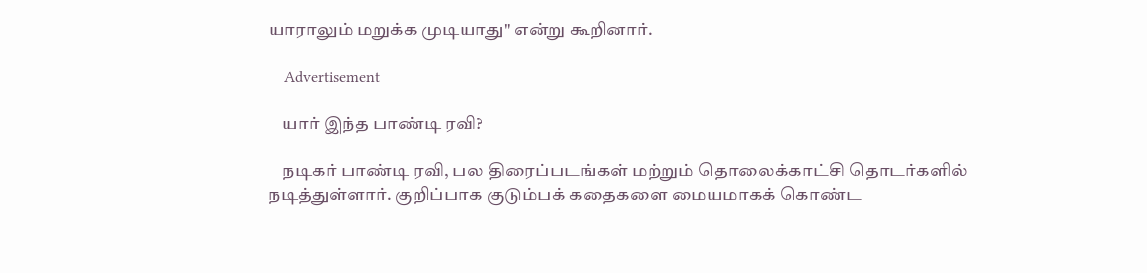யாராலும் மறுக்க முடியாது" என்று கூறினார்.

    Advertisement

    யார் இந்த பாண்டி ரவி?

    நடிகர் பாண்டி ரவி, பல திரைப்படங்கள் மற்றும் தொலைக்காட்சி தொடர்களில் நடித்துள்ளார். குறிப்பாக குடும்பக் கதைகளை மையமாகக் கொண்ட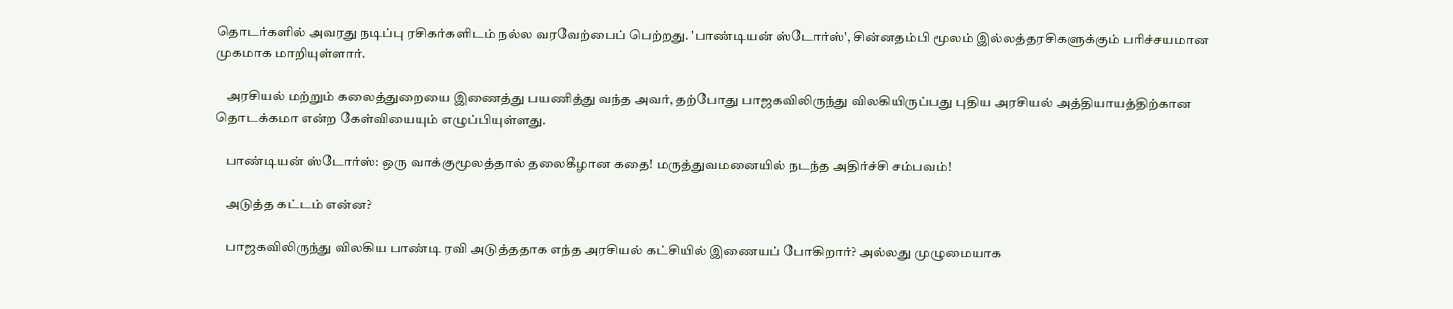தொடர்களில் அவரது நடிப்பு ரசிகர்களிடம் நல்ல வரவேற்பைப் பெற்றது. 'பாண்டியன் ஸ்டோர்ஸ்', சின்னதம்பி மூலம் இல்லத்தரசிகளுக்கும் பரிச்சயமான முகமாக மாறியுள்ளார்.

    அரசியல் மற்றும் கலைத்துறையை இணைத்து பயணித்து வந்த அவர், தற்போது பாஜகவிலிருந்து விலகியிருப்பது புதிய அரசியல் அத்தியாயத்திற்கான தொடக்கமா என்ற கேள்வியையும் எழுப்பியுள்ளது.

    பாண்டியன் ஸ்டோர்ஸ்: ஒரு வாக்குமூலத்தால் தலைகீழான கதை! மருத்துவமனையில் நடந்த அதிர்ச்சி சம்பவம்!

    அடுத்த கட்டம் என்ன?

    பாஜகவிலிருந்து விலகிய பாண்டி ரவி அடுத்ததாக எந்த அரசியல் கட்சியில் இணையப் போகிறார்? அல்லது முழுமையாக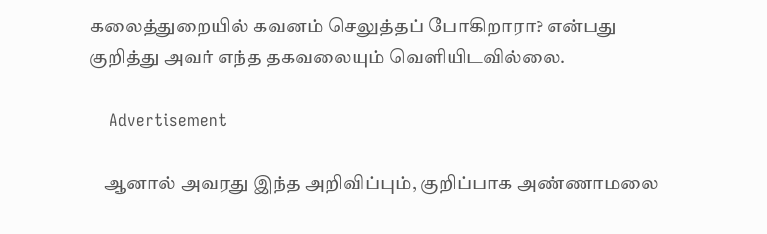கலைத்துறையில் கவனம் செலுத்தப் போகிறாரா? என்பது குறித்து அவர் எந்த தகவலையும் வெளியிடவில்லை.

    Advertisement

    ஆனால் அவரது இந்த அறிவிப்பும், குறிப்பாக அண்ணாமலை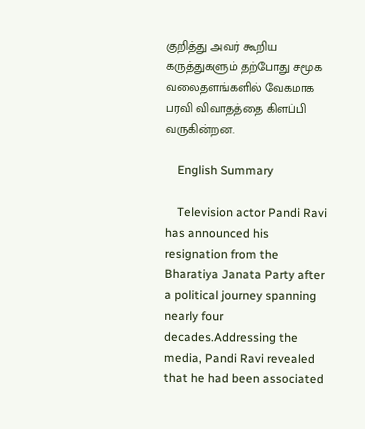குறித்து அவர் கூறிய கருத்துகளும் தற்போது சமூக வலைதளங்களில் வேகமாக பரவி விவாதத்தை கிளப்பி வருகின்றன.

    English Summary

    Television actor Pandi Ravi has announced his resignation from the Bharatiya Janata Party after a political journey spanning nearly four decades.Addressing the media, Pandi Ravi revealed that he had been associated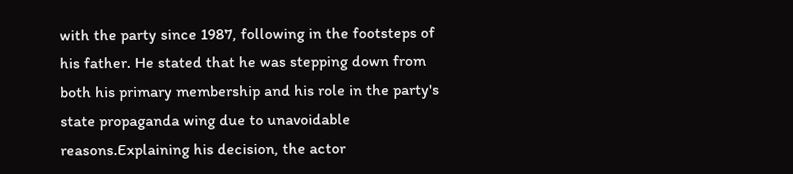with the party since 1987, following in the footsteps of his father. He stated that he was stepping down from both his primary membership and his role in the party's state propaganda wing due to unavoidable reasons.Explaining his decision, the actor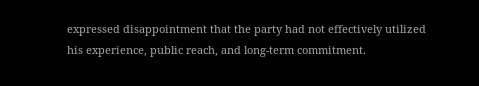expressed disappointment that the party had not effectively utilized his experience, public reach, and long-term commitment.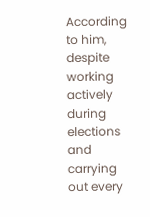According to him, despite working actively during elections and carrying out every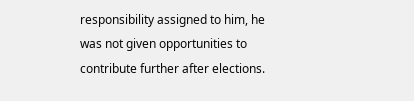responsibility assigned to him, he was not given opportunities to contribute further after elections.